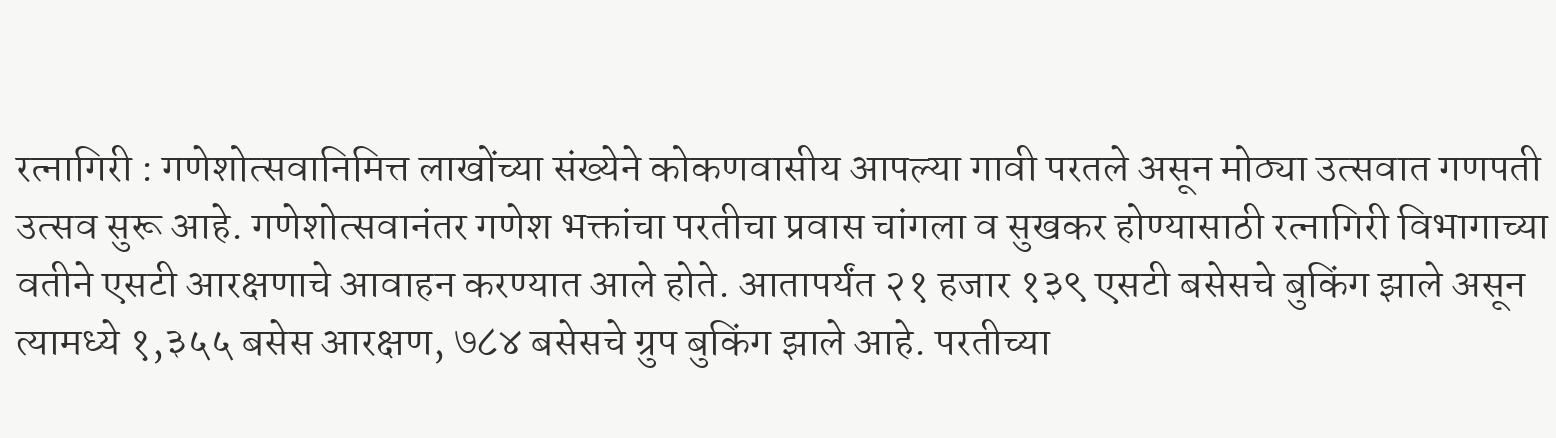रत्नागिरी : गणेशोत्सवानिमित्त लाखोंच्या संख्येने कोकणवासीय आपल्या गावी परतले असून मोठ्या उत्सवात गणपती उत्सव सुरू आहे. गणेशोत्सवानंतर गणेश भक्तांचा परतीचा प्रवास चांगला व सुखकर होण्यासाठी रत्नागिरी विभागाच्या वतीने एसटी आरक्षणाचे आवाहन करण्यात आले होते. आतापर्यंत २१ हजार १३९ एसटी बसेसचे बुकिंग झाले असून त्यामध्ये १,३५५ बसेस आरक्षण, ७८४ बसेसचे ग्रुप बुकिंग झाले आहे. परतीच्या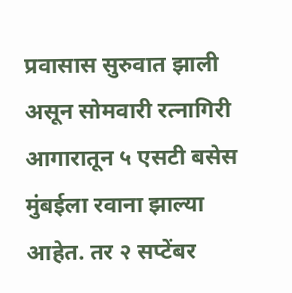प्रवासास सुरुवात झाली असून सोमवारी रत्नागिरी आगारातून ५ एसटी बसेस मुंबईला रवाना झाल्या आहेत. तर २ सप्टेंबर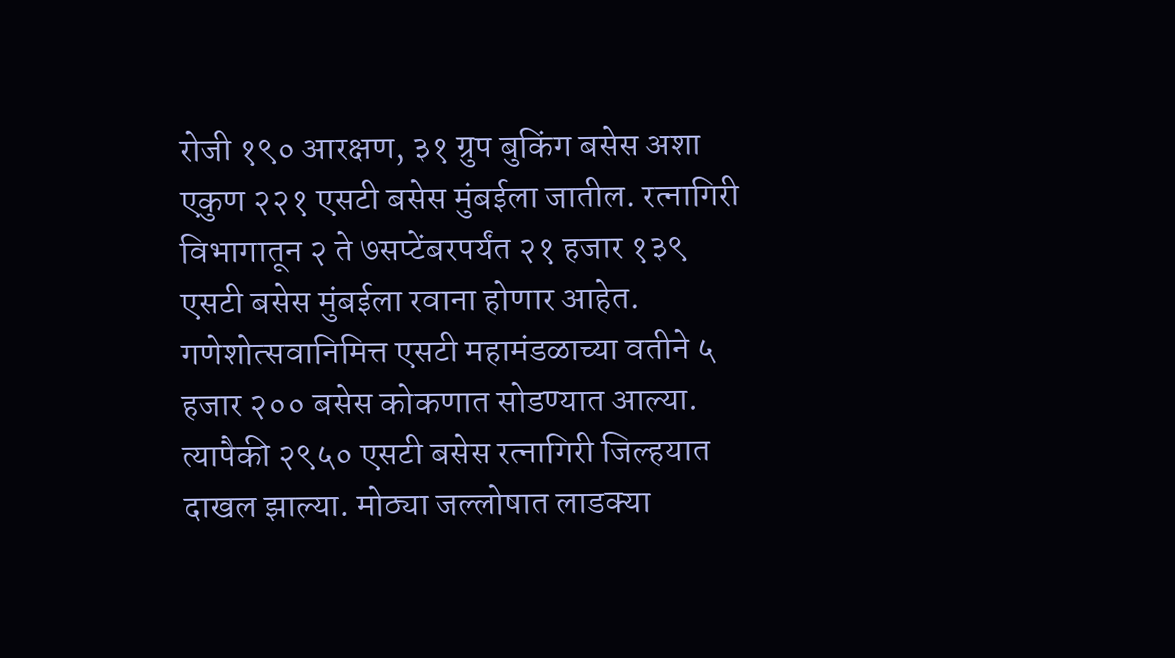रोजी १९० आरक्षण, ३१ ग्रुप बुकिंग बसेस अशा एकुण २२१ एसटी बसेस मुंबईला जातील. रत्नागिरी विभागातून २ ते ७सप्टेंबरपर्यंत २१ हजार १३९ एसटी बसेस मुंबईला रवाना होणार आहेत.
गणेशोत्सवानिमित्त एसटी महामंडळाच्या वतीने ५ हजार २०० बसेस कोकणात सोडण्यात आल्या. त्यापैकी २९५० एसटी बसेस रत्नागिरी जिल्हयात दाखल झाल्या. मोठ्या जल्लोषात लाडक्या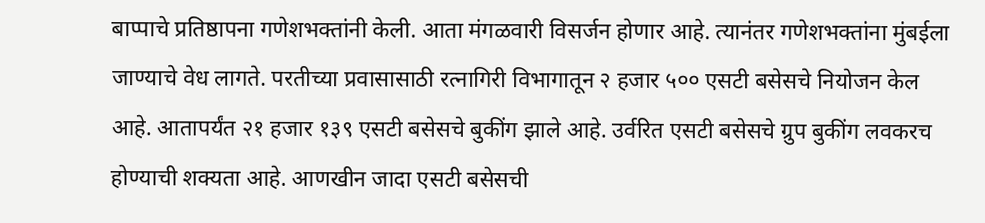बाप्पाचे प्रतिष्ठापना गणेशभक्तांनी केली. आता मंगळवारी विसर्जन होणार आहे. त्यानंतर गणेशभक्तांना मुंबईला जाण्याचे वेध लागते. परतीच्या प्रवासासाठी रत्नागिरी विभागातून २ हजार ५०० एसटी बसेसचे नियोजन केल आहे. आतापर्यंत २१ हजार १३९ एसटी बसेसचे बुकींग झाले आहे. उर्वरित एसटी बसेसचे ग्रुप बुकींग लवकरच होण्याची शक्यता आहे. आणखीन जादा एसटी बसेसची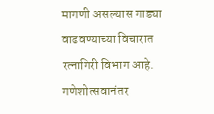मागणी असल्यास गाड्या वाढवण्याच्या विचारात रत्नागिरी विभाग आहे.
गणेशोत्सवानंतर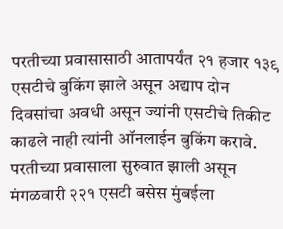परतीच्या प्रवासासाठी आतापर्यंत २१ हजार १३९ एसटीचे बुकिंग झाले असून अद्याप दोन दिवसांचा अवधी असून ज्यांनी एसटीचे तिकीट काढले नाही त्यांनी ऑनलाईन बुकिंग करावे. परतीच्या प्रवासाला सुरुवात झाली असून मंगळवारी २२१ एसटी बसेस मुंबईला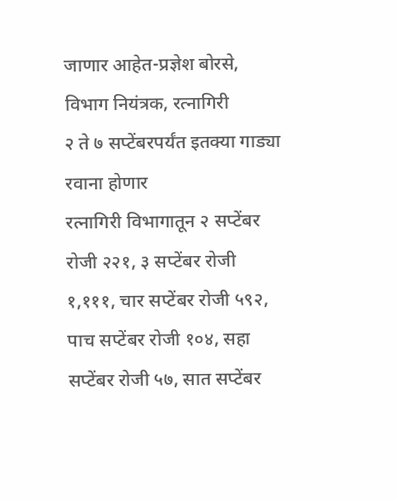जाणार आहेत-प्रज्ञेश बोरसे, विभाग नियंत्रक, रत्नागिरी
२ ते ७ सप्टेंबरपर्यंत इतक्या गाड्या रवाना होणार
रत्नागिरी विभागातून २ सप्टेंबर रोजी २२१, ३ सप्टेंबर रोजी १,१११, चार सप्टेंबर रोजी ५९२, पाच सप्टेंबर रोजी १०४, सहा सप्टेंबर रोजी ५७, सात सप्टेंबर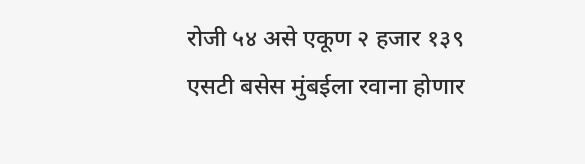रोजी ५४ असे एकूण २ हजार १३९ एसटी बसेस मुंबईला रवाना होणार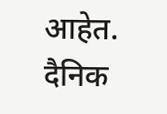आहेत.
दैनिक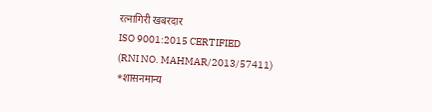रत्नागिरी खबरदार
ISO 9001:2015 CERTIFIED
(RNI NO. MAHMAR/2013/57411)
*शासनमान्य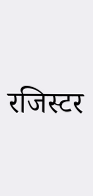रजिस्टर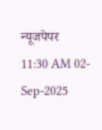न्यूजपेपर
11:30 AM 02-Sep-2025